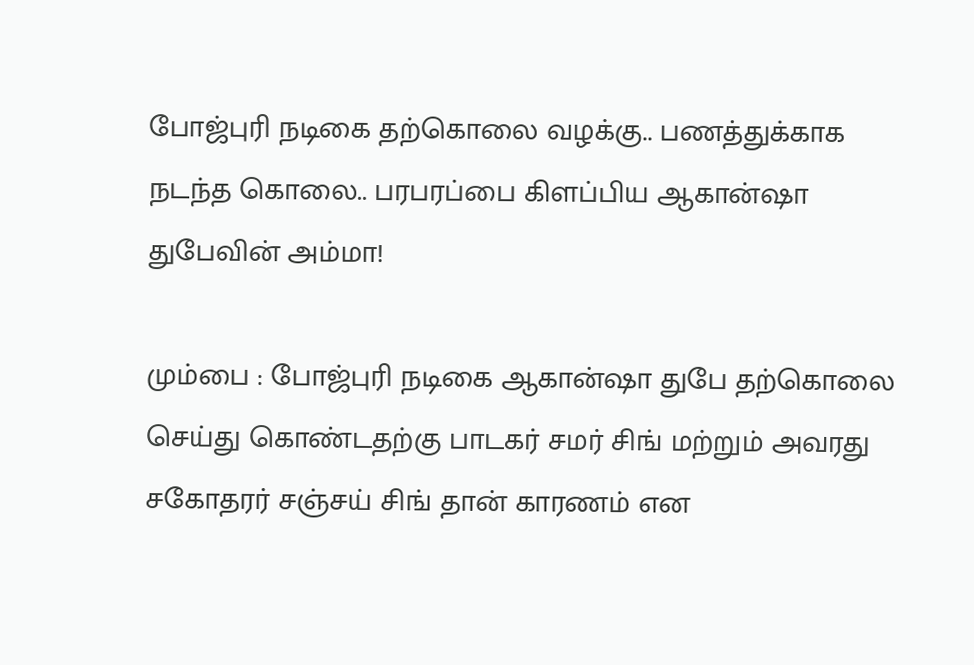போஜ்புரி நடிகை தற்கொலை வழக்கு.. பணத்துக்காக நடந்த கொலை.. பரபரப்பை கிளப்பிய ஆகான்ஷா துபேவின் அம்மா!

மும்பை : போஜ்புரி நடிகை ஆகான்ஷா துபே தற்கொலை செய்து கொண்டதற்கு பாடகர் சமர் சிங் மற்றும் அவரது சகோதரர் சஞ்சய் சிங் தான் காரணம் என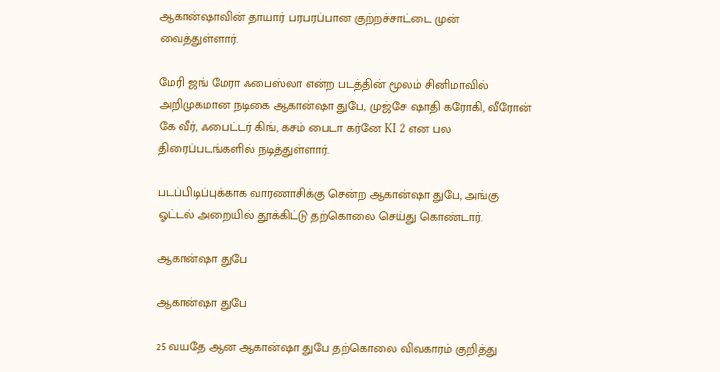ஆகான்ஷாவின் தாயார் பரபரப்பான குற்றச்சாட்டை முன் வைத்துள்ளார்.

மேரி ஜங் மேரா ஃபைஸ்லா என்ற படத்தின் மூலம் சினிமாவில் அறிமுகமான நடிகை ஆகான்ஷா துபே, முஜ்சே ஷாதி கரோகி, வீரோன் கே வீர், ஃபைட்டர் கிங், கசம் பைடா கர்னே KI 2 என பல திரைப்படங்களில் நடித்துள்ளார்.

படப்பிடிப்புக்காக வாரணாசிக்கு சென்ற ஆகான்ஷா துபே, அங்கு ஓட்டல் அறையில் தூக்கிட்டு தற்கொலை செய்து கொண்டார்.

ஆகான்ஷா துபே

ஆகான்ஷா துபே

25 வயதே ஆன ஆகான்ஷா துபே தற்கொலை விவகாரம் குறித்து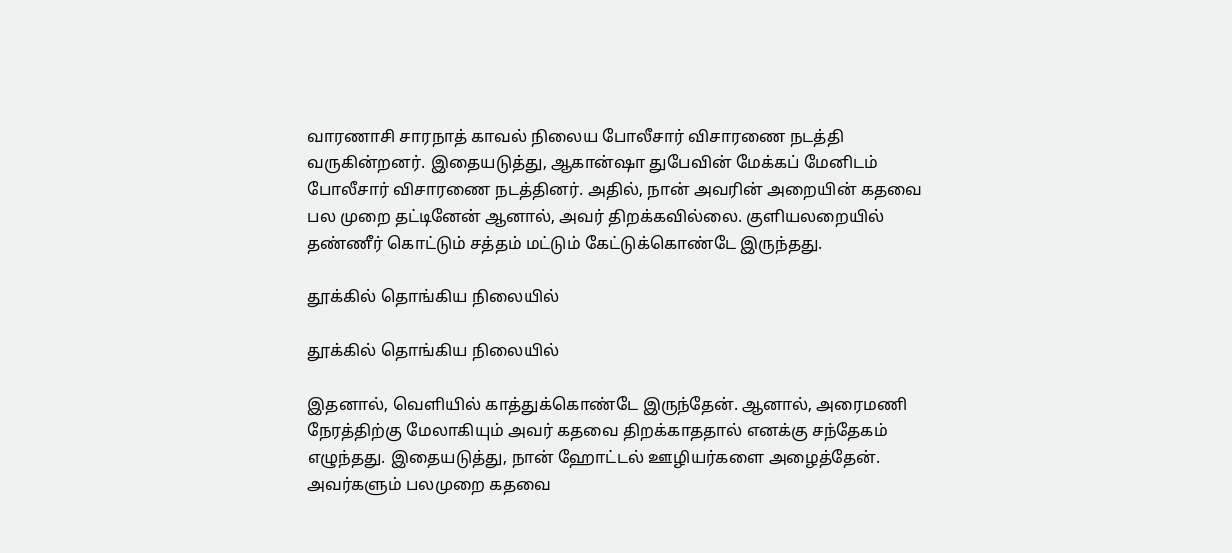வாரணாசி சாரநாத் காவல் நிலைய போலீசார் விசாரணை நடத்தி வருகின்றனர். இதையடுத்து, ஆகான்ஷா துபேவின் மேக்கப் மேனிடம் போலீசார் விசாரணை நடத்தினர். அதில், நான் அவரின் அறையின் கதவை பல முறை தட்டினேன் ஆனால், அவர் திறக்கவில்லை. குளியலறையில் தண்ணீர் கொட்டும் சத்தம் மட்டும் கேட்டுக்கொண்டே இருந்தது.

தூக்கில் தொங்கிய நிலையில்

தூக்கில் தொங்கிய நிலையில்

இதனால், வெளியில் காத்துக்கொண்டே இருந்தேன். ஆனால், அரைமணி நேரத்திற்கு மேலாகியும் அவர் கதவை திறக்காததால் எனக்கு சந்தேகம் எழுந்தது. இதையடுத்து, நான் ஹோட்டல் ஊழியர்களை அழைத்தேன். அவர்களும் பலமுறை கதவை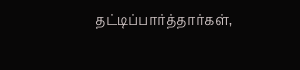தட்டிப்பார்த்தார்கள்,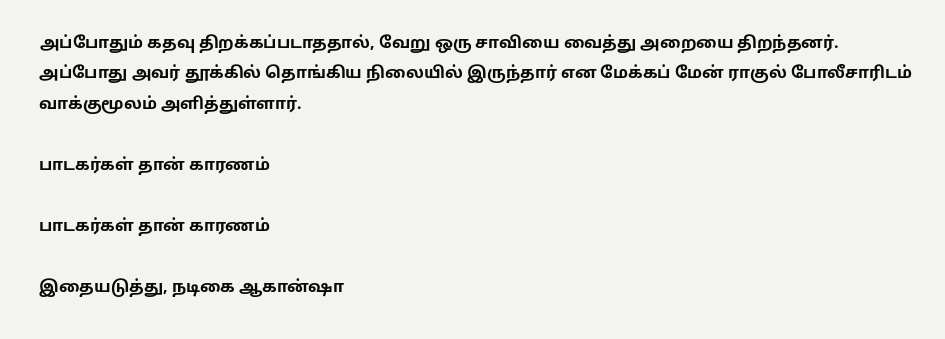அப்போதும் கதவு திறக்கப்படாததால், வேறு ஒரு சாவியை வைத்து அறையை திறந்தனர். அப்போது அவர் தூக்கில் தொங்கிய நிலையில் இருந்தார் என மேக்கப் மேன் ராகுல் போலீசாரிடம் வாக்குமூலம் அளித்துள்ளார்.

பாடகர்கள் தான் காரணம்

பாடகர்கள் தான் காரணம்

இதையடுத்து, நடிகை ஆகான்ஷா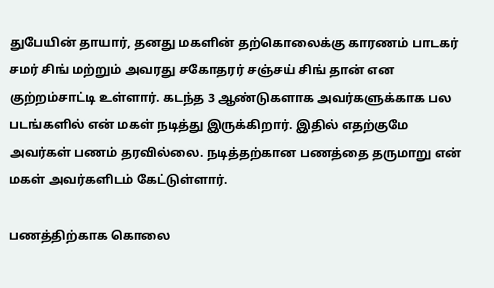துபேயின் தாயார், தனது மகளின் தற்கொலைக்கு காரணம் பாடகர் சமர் சிங் மற்றும் அவரது சகோதரர் சஞ்சய் சிங் தான் என குற்றம்சாட்டி உள்ளார். கடந்த 3 ஆண்டுகளாக அவர்களுக்காக பல படங்களில் என் மகள் நடித்து இருக்கிறார். இதில் எதற்குமே அவர்கள் பணம் தரவில்லை. நடித்தற்கான பணத்தை தருமாறு என் மகள் அவர்களிடம் கேட்டுள்ளார்.

பணத்திற்காக கொலை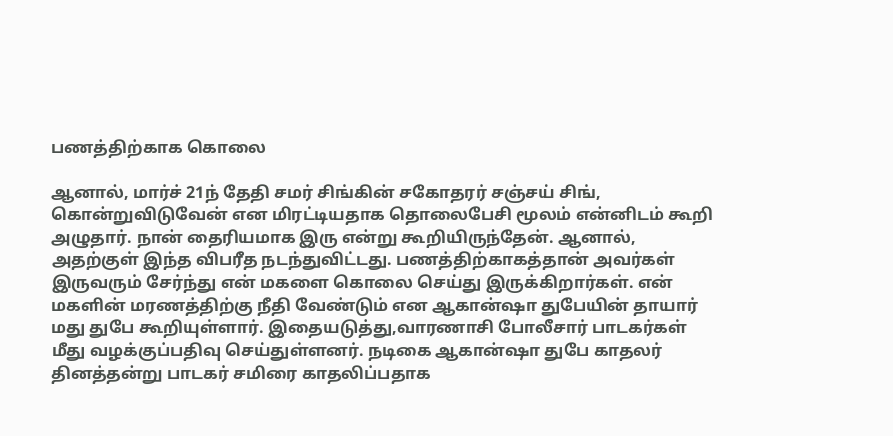பணத்திற்காக கொலை

ஆனால், மார்ச் 21ந் தேதி சமர் சிங்கின் சகோதரர் சஞ்சய் சிங், கொன்றுவிடுவேன் என மிரட்டியதாக தொலைபேசி மூலம் என்னிடம் கூறி அழுதார். நான் தைரியமாக இரு என்று கூறியிருந்தேன். ஆனால், அதற்குள் இந்த விபரீத நடந்துவிட்டது. பணத்திற்காகத்தான் அவர்கள் இருவரும் சேர்ந்து என் மகளை கொலை செய்து இருக்கிறார்கள். என் மகளின் மரணத்திற்கு நீதி வேண்டும் என ஆகான்ஷா துபேயின் தாயார் மது துபே கூறியுள்ளார். இதையடுத்து,வாரணாசி போலீசார் பாடகர்கள் மீது வழக்குப்பதிவு செய்துள்ளனர். நடிகை ஆகான்ஷா துபே காதலர் தினத்தன்று பாடகர் சமிரை காதலிப்பதாக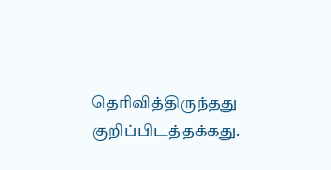தெரிவித்திருந்தது குறிப்பிடத்தக்கது.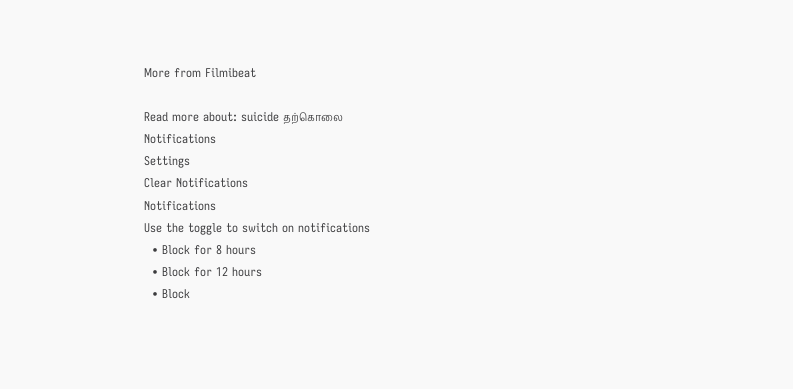More from Filmibeat

Read more about: suicide தற்கொலை
Notifications
Settings
Clear Notifications
Notifications
Use the toggle to switch on notifications
  • Block for 8 hours
  • Block for 12 hours
  • Block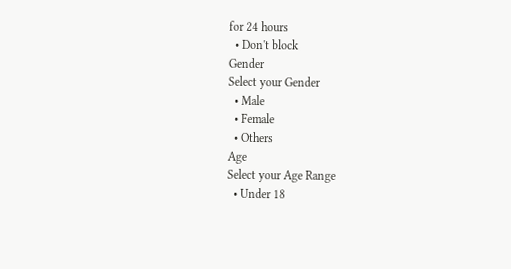for 24 hours
  • Don't block
Gender
Select your Gender
  • Male
  • Female
  • Others
Age
Select your Age Range
  • Under 18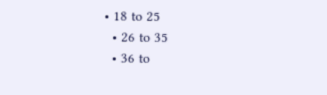• 18 to 25
  • 26 to 35
  • 36 to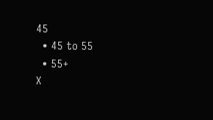45
  • 45 to 55
  • 55+
X